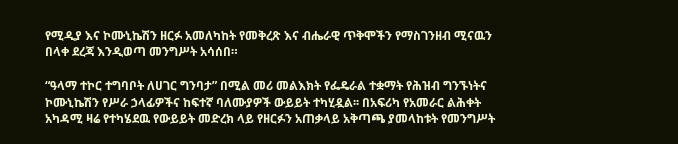የሚዲያ እና ኮሙኒኬሽን ዘርፉ አመለካከት የመቅረጽ እና ብሔራዊ ጥቅሞችን የማስገንዘብ ሚናዉን በላቀ ደረጃ እንዲወጣ መንግሥት አሳሰበ።

“ዓላማ ተኮር ተግባቦት ለሀገር ግንባታ” በሚል መሪ መልእክት የፌዴራል ተቋማት የሕዝብ ግንኙነትና ኮሙኒኬሽን የሥራ ኃላፊዎችና ከፍተኛ ባለሙያዎች ውይይት ተካሂዷል፡፡ በአፍሪካ የአመራር ልሕቀት አካዳሚ ዛሬ የተካሄደዉ የውይይት መድረክ ላይ የዘርፉን አጠቃላይ አቅጣጫ ያመላከቱት የመንግሥት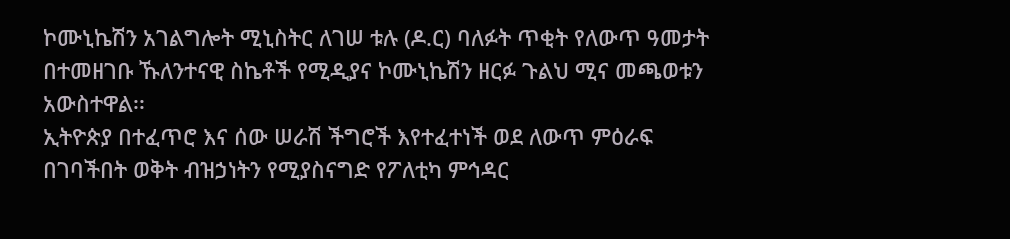ኮሙኒኬሽን አገልግሎት ሚኒስትር ለገሠ ቱሉ (ዶ.ር) ባለፉት ጥቂት የለውጥ ዓመታት በተመዘገቡ ኹለንተናዊ ስኬቶች የሚዲያና ኮሙኒኬሽን ዘርፉ ጉልህ ሚና መጫወቱን አውስተዋል፡፡
ኢትዮጵያ በተፈጥሮ እና ሰው ሠራሽ ችግሮች እየተፈተነች ወደ ለውጥ ምዕራፍ በገባችበት ወቅት ብዝኃነትን የሚያስናግድ የፖለቲካ ምኅዳር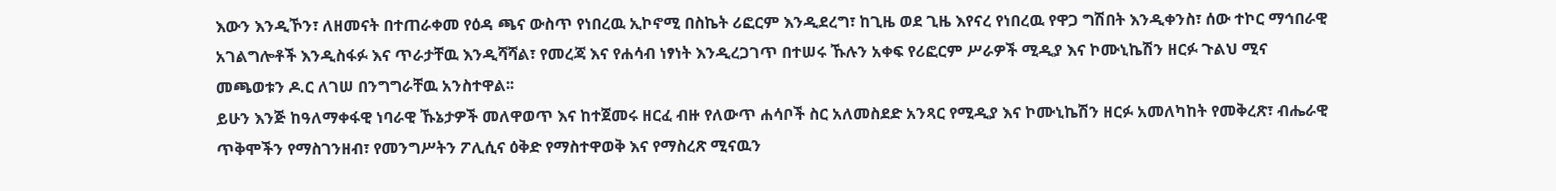እውን እንዲኾን፣ ለዘመናት በተጠራቀመ የዕዳ ጫና ውስጥ የነበረዉ ኢኮኖሚ በስኬት ሪፎርም እንዲደረግ፣ ከጊዜ ወደ ጊዜ እየናረ የነበረዉ የዋጋ ግሽበት እንዲቀንስ፣ ሰው ተኮር ማኅበራዊ አገልግሎቶች እንዲስፋፉ እና ጥራታቸዉ እንዲሻሻል፣ የመረጃ እና የሐሳብ ነፃነት እንዲረጋገጥ በተሠሩ ኹሉን አቀፍ የሪፎርም ሥራዎች ሚዲያ እና ኮሙኒኬሽን ዘርፉ ጉልህ ሚና መጫወቱን ዶ.ር ለገሠ በንግግራቸዉ አንስተዋል፡፡
ይሁን እንጅ ከዓለማቀፋዊ ነባራዊ ኹኔታዎች መለዋወጥ እና ከተጀመሩ ዘርፈ ብዙ የለውጥ ሐሳቦች ስር አለመስደድ አንጻር የሚዲያ እና ኮሙኒኬሽን ዘርፉ አመለካከት የመቅረጽ፣ ብሔራዊ ጥቅሞችን የማስገንዘብ፣ የመንግሥትን ፖሊሲና ዕቅድ የማስተዋወቅ እና የማስረጽ ሚናዉን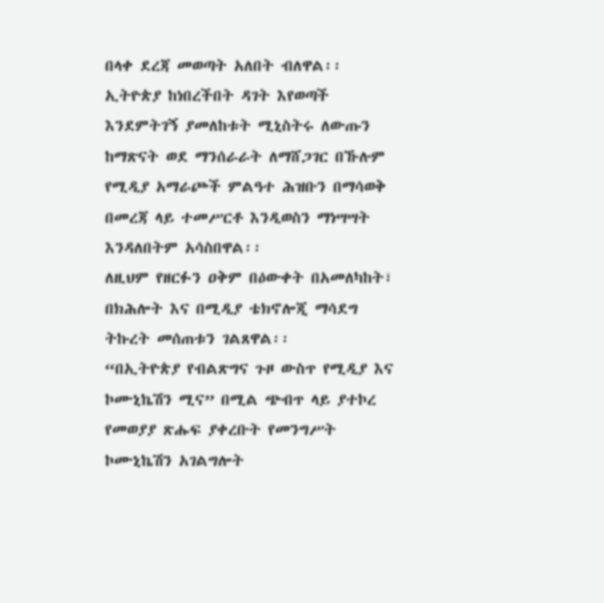በላቀ ደረጃ መወጣት አለበት ብለዋል፡፡ ኢትዮጵያ ከነበረችበት ዳገት እየወጣች እንደምትገኝ ያመለከቱት ሚኒስትሩ ለውጡን ከማጽናት ወደ ማንሰራራት ለማሸጋገር በኹሉም የሚዲያ አማራጮች ምልዓተ ሕዝቡን በማሳወቅ በመረጃ ላይ ተመሥርቶ እንዲወስን ማነሣሣት እንዳለበትም አሳስበዋል፡፡
ለዚህም የዘርፉን ዐቅም በዕውቀት በአመለካከት፣ በክሕሎት እና በሚዲያ ቴክኖሎጂ ማሳደግ ትኩረት መሰጠቱን ገልጸዋል፡፡
“በኢትዮጵያ የብልጽግና ጉዞ ውስጥ የሚዲያ እና ኮሙኒኬሽን ሚና” በሚል ጭብጥ ላይ ያተኮረ የመወያያ ጽሑፍ ያቀረቡት የመንግሥት ኮሙኒኬሽን አገልግሎት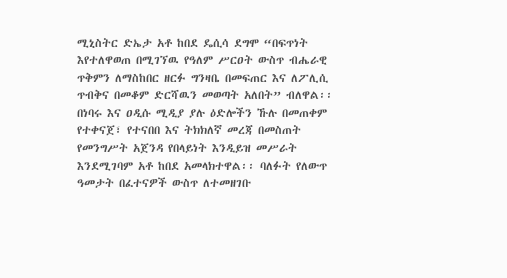ሚኒስትር ድኤታ አቶ ከበደ ዴሲሳ ደግሞ “በፍጥነት እየተለዋወጠ በሚገኘዉ የዓለም ሥርዐት ውስጥ ብሔራዊ ጥቅምን ለማስከበር ዘርፉ ግንዛቤ በመፍጠር እና ለፖሊሲ ጥብቅና በመቆም ድርሻዉን መወጣት አለበት” ብለዋል፡፡
በነባሩ እና ዐዲሱ ሚዲያ ያሉ ዕድሎችን ኹሉ በመጠቀም የተቀናጀ፣ የተናበበ እና ትክክለኛ መረጃ በመስጠት የመንግሥት አጀንዳ የበላይነት እንዲይዝ መሥራት እንደሚገባም አቶ ከበደ አመላክተዋል፡፡ ባለፉት የለውጥ ዓመታት በፈተናዎች ውስጥ ለተመዘገቡ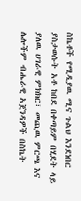ስኬቶች የሚዲያዉ ሚና ጉልህ እንደነበር ያስታወሱት አቶ ከበደ በቀጣይም በሂደት ላይ ያለዉ ሀገራዊ ምክክር፣ መጪዉ ምርጫ እና ሌሎችም ብሔራዊ አጀንዳዎች በስኬት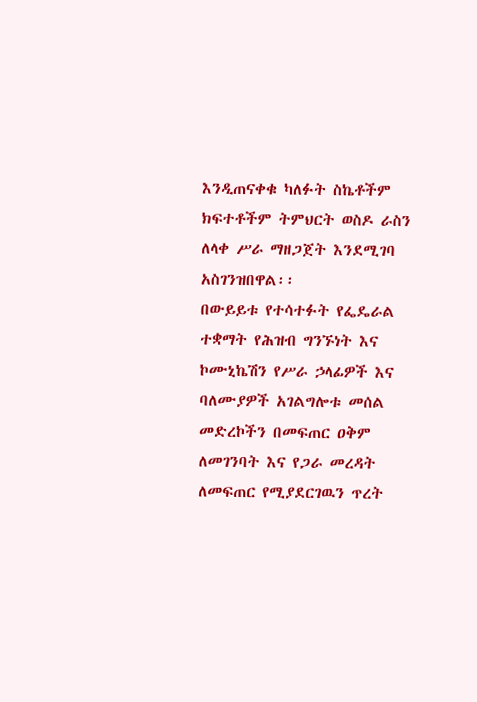እንዲጠናቀቁ ካለፉት ስኬቶችም ክፍተቶችም ትምህርት ወስዶ ራስን ለላቀ ሥራ ማዘጋጀት እንደሚገባ አስገንዝበዋል፡፡
በውይይቱ የተሳተፉት የፌዴራል ተቋማት የሕዝብ ግንኙነት እና ኮሙኒኬሽን የሥራ ኃላፊዎች እና ባለሙያዎች አገልግሎቱ መሰል መድረኮችን በመፍጠር ዐቅም ለመገንባት እና የጋራ መረዳት ለመፍጠር የሚያደርገዉን ጥረት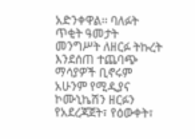አድንቀዋል፡፡ ባለፉት ጥቂት ዓመታት መንግሥት ለዘርፉ ትኩረት እንደሰጠ ተጨባጭ ማሳያዎች ቢኖሩም አሁንም የሚዲያና ኮሙኒኬሽን ዘርፉን የአደረጃጀት፣ የዕውቀት፣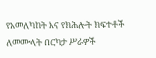የአመለካከት እና የክሕሎት ክፍተቶች ለመሙላት በርካታ ሥራዎች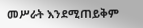መሥራት እንደሚጠይቅም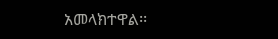አመላክተዋል፡፡